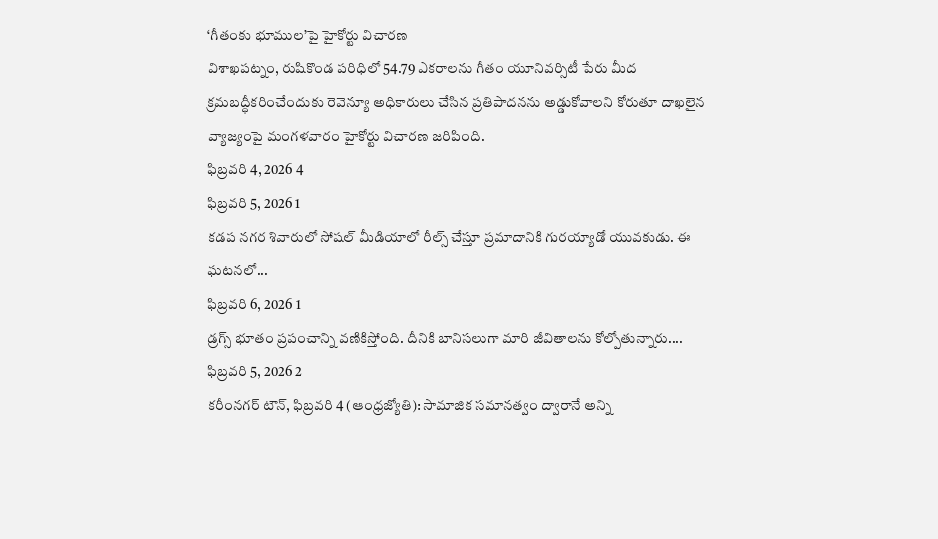‘గీతంకు భూముల’పై హైకోర్టు విచారణ
విశాఖపట్నం, రుషికొండ పరిధిలో 54.79 ఎకరాలను గీతం యూనివర్సిటీ పేరు మీద క్రమబద్ధీకరించేందుకు రెవెన్యూ అధికారులు చేసిన ప్రతిపాదనను అడ్డుకోవాలని కోరుతూ దాఖలైన వ్యాజ్యంపై మంగళవారం హైకోర్టు విచారణ జరిపింది.
ఫిబ్రవరి 4, 2026 4
ఫిబ్రవరి 5, 2026 1
కడప నగర శివారులో సోషల్ మీడియాలో రీల్స్ చేస్తూ ప్రమాదానికి గురయ్యాడో యువకుడు. ఈ ఘటనలో...
ఫిబ్రవరి 6, 2026 1
డ్రగ్స్ భూతం ప్రపంచాన్ని వణికిస్తోంది. దీనికి బానిసలుగా మారి జీవితాలను కోల్పోతున్నారు....
ఫిబ్రవరి 5, 2026 2
కరీంనగర్ టౌన్, ఫిబ్రవరి 4 (ఆంధ్రజ్యోతి): సామాజిక సమానత్వం ద్వారానే అన్ని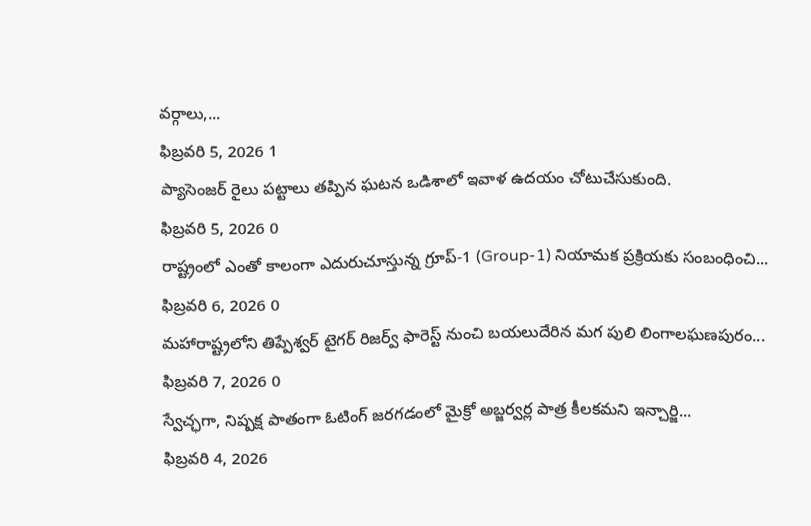వర్గాలు,...
ఫిబ్రవరి 5, 2026 1
ప్యాసెంజర్ రైలు పట్టాలు తప్పిన ఘటన ఒడిశాలో ఇవాళ ఉదయం చోటుచేసుకుంది.
ఫిబ్రవరి 5, 2026 0
రాష్ట్రంలో ఎంతో కాలంగా ఎదురుచూస్తున్న గ్రూప్-1 (Group-1) నియామక ప్రక్రియకు సంబంధించి...
ఫిబ్రవరి 6, 2026 0
మహారాష్ట్రలోని తిప్పేశ్వర్ టైగర్ రిజర్వ్ ఫారెస్ట్ నుంచి బయలుదేరిన మగ పులి లింగాలఘణపురం...
ఫిబ్రవరి 7, 2026 0
స్వేచ్ఛగా, నిష్పక్ష పాతంగా ఓటింగ్ జరగడంలో మైక్రో అబ్జర్వర్ల పాత్ర కీలకమని ఇన్చార్జి...
ఫిబ్రవరి 4, 2026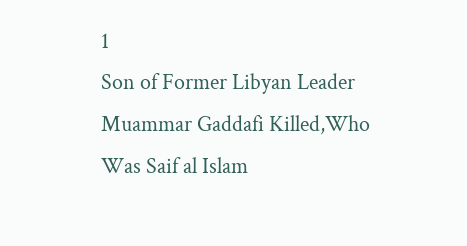1
Son of Former Libyan Leader Muammar Gaddafi Killed,Who Was Saif al Islam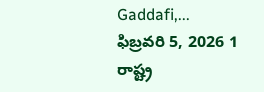Gaddafi,...
ఫిబ్రవరి 5, 2026 1
రాష్ట్ర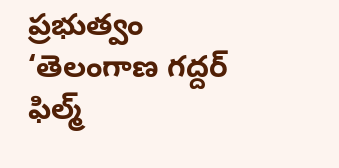ప్రభుత్వం ‘తెలంగాణ గద్దర్ ఫిల్మ్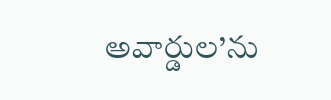అవార్డుల’ను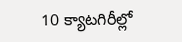10 క్యాటగిరీల్లో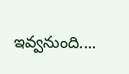ఇవ్వనుంది....